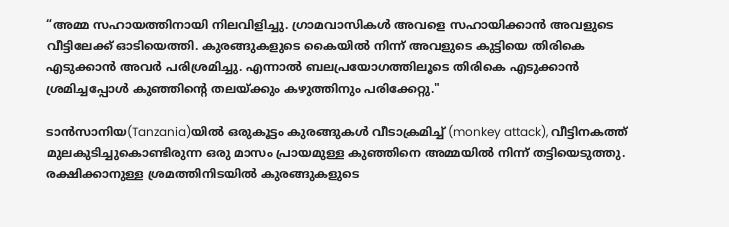“അമ്മ സഹായത്തിനായി നിലവിളിച്ചു. ഗ്രാമവാസികൾ അവളെ സഹായിക്കാൻ അവളുടെ വീട്ടിലേക്ക് ഓടിയെത്തി. കുരങ്ങുകളുടെ കൈയിൽ നിന്ന് അവളുടെ കുട്ടിയെ തിരികെ എടുക്കാൻ അവർ പരിശ്രമിച്ചു. എന്നാൽ ബലപ്രയോഗത്തിലൂടെ തിരികെ എടുക്കാൻ ശ്രമിച്ചപ്പോൾ കുഞ്ഞിന്റെ തലയ്ക്കും കഴുത്തിനും പരിക്കേറ്റു."

ടാൻസാനിയ(Tanzania)യിൽ ഒരുകൂട്ടം കുരങ്ങുകൾ വീടാക്രമിച്ച് (monkey attack), വീട്ടിനകത്ത് മുലകുടിച്ചുകൊണ്ടിരുന്ന ഒരു മാസം പ്രായമുള്ള കുഞ്ഞിനെ അമ്മയിൽ നിന്ന് തട്ടിയെടുത്തു. രക്ഷിക്കാനുള്ള ശ്രമത്തിനിടയിൽ കുരങ്ങുകളുടെ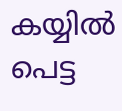കയ്യിൽ പെട്ട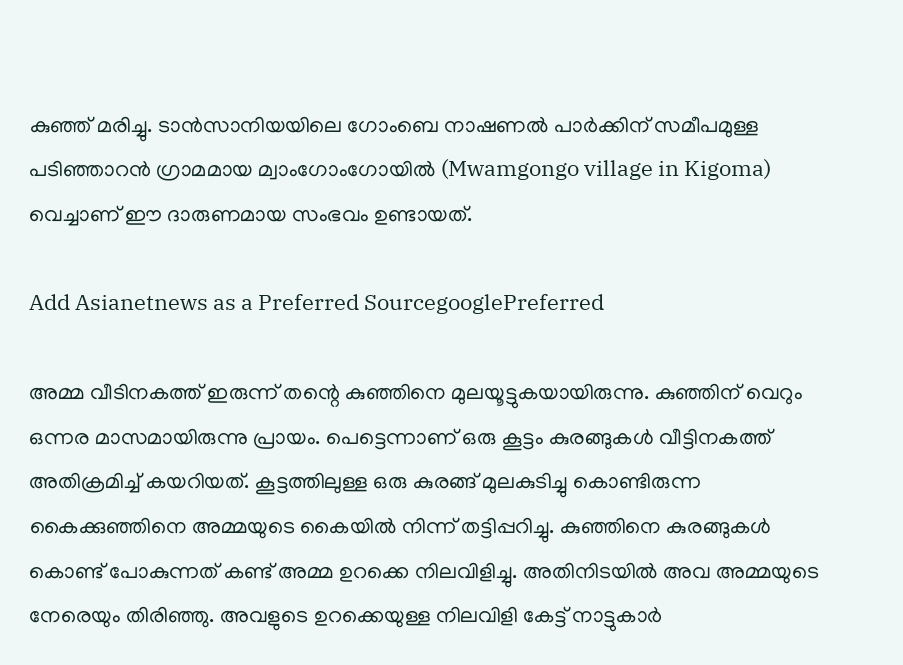കുഞ്ഞ് മരിച്ചു. ടാൻസാനിയയിലെ ഗോംബെ നാഷണൽ പാർക്കിന് സമീപമുള്ള പടിഞ്ഞാറൻ ഗ്രാമമായ മ്വാംഗോംഗോയിൽ (Mwamgongo village in Kigoma) വെച്ചാണ് ഈ ദാരുണമായ സംഭവം ഉണ്ടായത്.

Add Asianetnews as a Preferred SourcegooglePreferred

അമ്മ വീടിനകത്ത് ഇരുന്ന് തന്റെ കുഞ്ഞിനെ മുലയൂട്ടുകയായിരുന്നു. കുഞ്ഞിന് വെറും ഒന്നര മാസമായിരുന്നു പ്രായം. പെട്ടെന്നാണ് ഒരു കൂട്ടം കുരങ്ങുകൾ വീട്ടിനകത്ത് അതിക്രമിച്ച് കയറിയത്. കൂട്ടത്തിലുള്ള ഒരു കുരങ്ങ് മുലകുടിച്ചു കൊണ്ടിരുന്ന കൈക്കുഞ്ഞിനെ അമ്മയുടെ കൈയിൽ നിന്ന് തട്ടിപ്പറിച്ചു. കുഞ്ഞിനെ കുരങ്ങുകൾ കൊണ്ട് പോകുന്നത് കണ്ട് അമ്മ ഉറക്കെ നിലവിളിച്ചു. അതിനിടയിൽ അവ അമ്മയുടെ നേരെയും തിരിഞ്ഞു. അവളുടെ ഉറക്കെയുള്ള നിലവിളി കേട്ട് നാട്ടുകാർ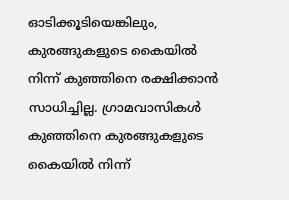ഓടിക്കൂടിയെങ്കിലും, കുരങ്ങുകളുടെ കൈയിൽ നിന്ന് കുഞ്ഞിനെ രക്ഷിക്കാൻ സാധിച്ചില്ല. ഗ്രാമവാസികൾ കുഞ്ഞിനെ കുരങ്ങുകളുടെ കൈയിൽ നിന്ന്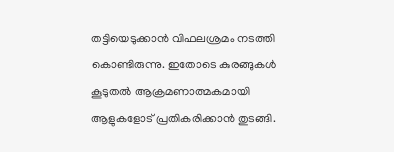തട്ടിയെടുക്കാൻ വിഫലശ്രമം നടത്തി കൊണ്ടിരുന്നു. ഇതോടെ കുരങ്ങുകൾ കൂടുതൽ ആക്രമണാത്മകമായി ആളുകളോട് പ്രതികരിക്കാൻ തുടങ്ങി.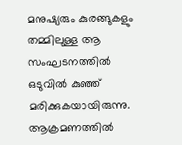മനുഷ്യരും കുരങ്ങുകളും തമ്മിലുള്ള ആ സംഘടനത്തിൽ ഒടുവിൽ കുഞ്ഞ് മരിക്കുകയായിരുന്നു. ആക്രമണത്തിൽ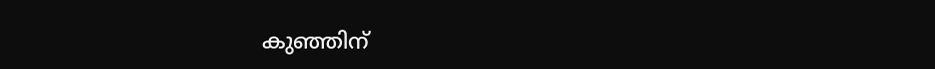കുഞ്ഞിന്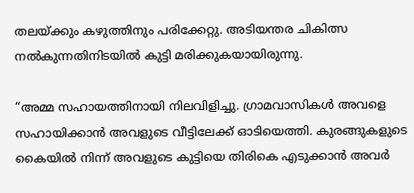തലയ്ക്കും കഴുത്തിനും പരിക്കേറ്റു. അടിയന്തര ചികിത്സ നൽകുന്നതിനിടയിൽ കുട്ടി മരിക്കുകയായിരുന്നു.

“അമ്മ സഹായത്തിനായി നിലവിളിച്ചു. ഗ്രാമവാസികൾ അവളെ സഹായിക്കാൻ അവളുടെ വീട്ടിലേക്ക് ഓടിയെത്തി. കുരങ്ങുകളുടെ കൈയിൽ നിന്ന് അവളുടെ കുട്ടിയെ തിരികെ എടുക്കാൻ അവർ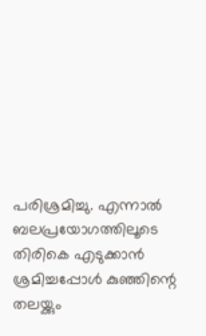പരിശ്രമിച്ചു. എന്നാൽ ബലപ്രയോഗത്തിലൂടെ തിരികെ എടുക്കാൻ ശ്രമിച്ചപ്പോൾ കുഞ്ഞിന്റെ തലയ്ക്കും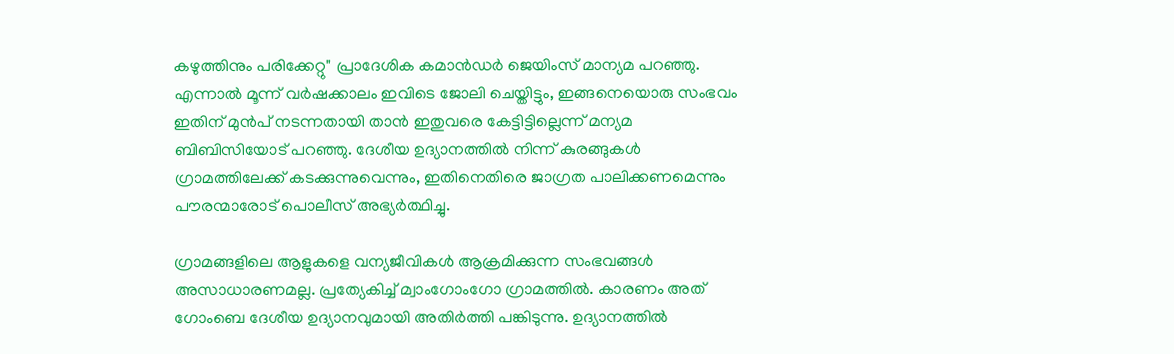കഴുത്തിനും പരിക്കേറ്റു" പ്രാദേശിക കമാൻഡർ ജെയിംസ് മാന്യമ പറഞ്ഞു. എന്നാൽ മൂന്ന് വർഷക്കാലം ഇവിടെ ജോലി ചെയ്തിട്ടും, ഇങ്ങനെയൊരു സംഭവം ഇതിന് മുൻപ് നടന്നതായി താൻ ഇതുവരെ കേട്ടിട്ടില്ലെന്ന് മന്യമ ബിബിസിയോട് പറഞ്ഞു. ദേശീയ ഉദ്യാനത്തിൽ നിന്ന് കുരങ്ങുകൾ ഗ്രാമത്തിലേക്ക് കടക്കുന്നുവെന്നും, ഇതിനെതിരെ ജാഗ്രത പാലിക്കണമെന്നും പൗരന്മാരോട് പൊലീസ് അഭ്യർത്ഥിച്ചു.

ഗ്രാമങ്ങളിലെ ആളുകളെ വന്യജീവികൾ ആക്രമിക്കുന്ന സംഭവങ്ങൾ അസാധാരണമല്ല. പ്രത്യേകിച്ച് മ്വാംഗോംഗോ ഗ്രാമത്തിൽ. കാരണം അത് ഗോംബെ ദേശീയ ഉദ്യാനവുമായി അതിർത്തി പങ്കിടുന്നു. ഉദ്യാനത്തിൽ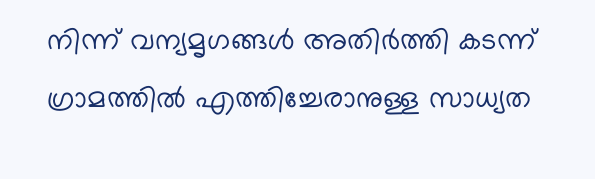നിന്ന് വന്യമൃഗങ്ങൾ അതിർത്തി കടന്ന് ഗ്രാമത്തിൽ എത്തിച്ചേരാനുള്ള സാധ്യത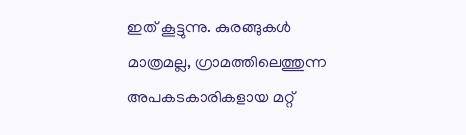ഇത് കൂട്ടുന്നു. കുരങ്ങുകൾ മാത്രമല്ല, ഗ്രാമത്തിലെത്തുന്ന അപകടകാരികളായ മറ്റ്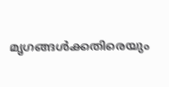മൃഗങ്ങൾക്കതിരെയും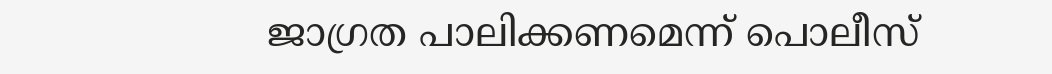ജാഗ്രത പാലിക്കണമെന്ന് പൊലീസ്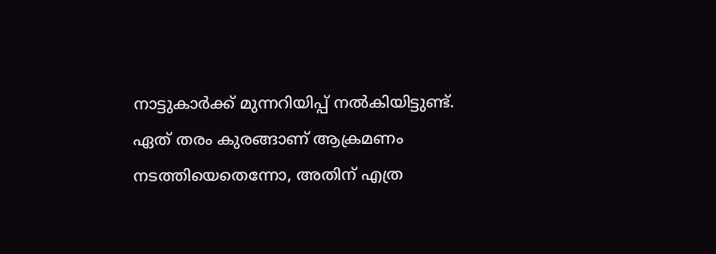നാട്ടുകാർക്ക് മുന്നറിയിപ്പ് നൽകിയിട്ടുണ്ട്. ഏത് തരം കുരങ്ങാണ് ആക്രമണം നടത്തിയെതെന്നോ, അതിന് എത്ര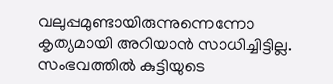വലുപ്പമുണ്ടായിരുന്നുന്നെന്നോ കൃത്യമായി അറിയാൻ സാധിച്ചിട്ടില്ല. സംഭവത്തിൽ കുട്ടിയുടെ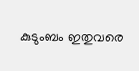കുടുംബം ഇതുവരെ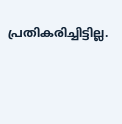പ്രതികരിച്ചിട്ടില്ല.